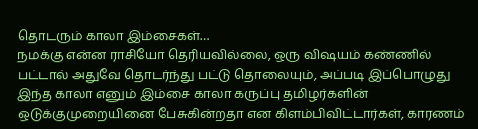தொடரும் காலா இம்சைகள்…
நமக்கு என்ன ராசியோ தெரியவில்லை, ஒரு விஷயம் கண்ணில் பட்டால் அதுவே தொடர்ந்து பட்டு தொலையும், அப்படி இப்பொழுது இந்த காலா எனும் இம்சை காலா கருப்பு தமிழர்களின் ஒடுக்குமுறையினை பேசுகின்றதா என கிளம்பிவிட்டார்கள், காரணம்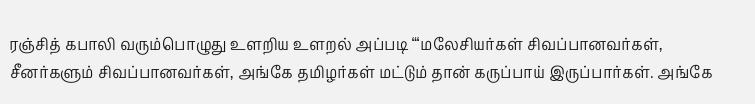ரஞ்சித் கபாலி வரும்பொழுது உளறிய உளறல் அப்படி “‘மலேசியர்கள் சிவப்பானவர்கள், சீனர்களும் சிவப்பானவர்கள், அங்கே தமிழர்கள் மட்டும் தான் கருப்பாய் இருப்பார்கள். அங்கே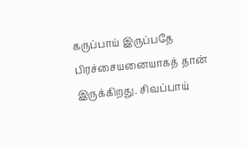கருப்பாய் இருப்பதே பிரச்சையனையாகத் தான் இருக்கிறது. சிவப்பாய்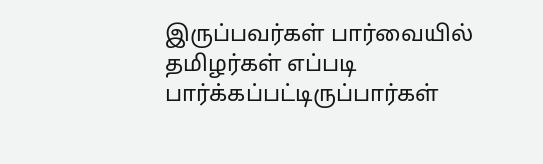இருப்பவர்கள் பார்வையில் தமிழர்கள் எப்படி பார்க்கப்பட்டிருப்பார்கள்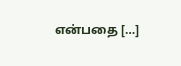என்பதை […]